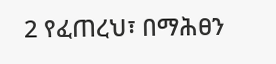2 የፈጠረህ፣ በማሕፀን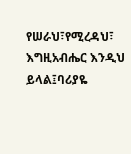የሠራህ፣የሚረዳህ፣ እግዚአብሔር እንዲህ ይላል፤ባሪያዬ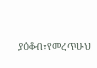ያዕቆብ፣የመረጥሁህ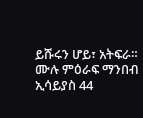ይሹሩን ሆይ፣ አትፍራ።
ሙሉ ምዕራፍ ማንበብ ኢሳይያስ 44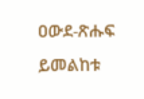ዐውደ-ጽሑፍ ይመልከቱ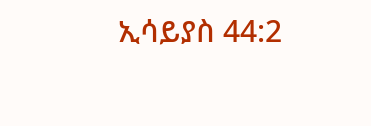ኢሳይያስ 44:2